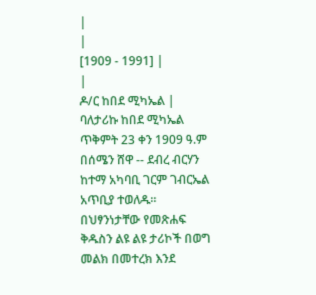|
|
[1909 - 1991] |
|
ዶ/ር ከበደ ሚካኤል |
ባለታሪኩ ከበደ ሚካኤል ጥቅምት 23 ቀን 1909 ዓ.ም በሰሜን ሸዋ -- ደብረ ብርሃን ከተማ አካባቢ ገርም ገብርኤል አጥቢያ ተወለዱ።
በህፃንነታቸው የመጽሐፍ ቅዱስን ልዩ ልዩ ታሪኮች በወግ መልክ በመተረክ እንደ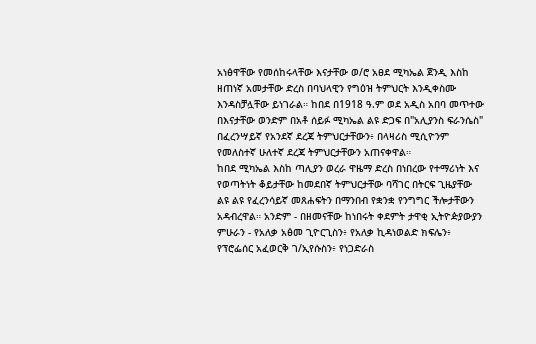አነፅዋቸው የመሰከሩላቸው እናታቸው ወ/ሮ አፀደ ሚካኤል ጀንዲ እስከ ዘጠነኛ አመታቸው ድረስ በባህላዊን የግዕዝ ትምህርት እንዲቀስሙ እንዳስቻሏቸው ይነገራል። ከበደ በ1918 ዓ.ም ወደ አዲስ አበባ መጥተው በእናታቸው ወንድም በአቶ ሰይፉ ሚካኤል ልዩ ድጋፍ በ"አሊያንስ ፍራንሴስ" በፈረንሣይኛ የአንደኛ ደረጃ ትምህርታቸውን፥ በላዛሪስ ሚሲዮንም የመለስተኛ ሁለተኛ ደረጃ ትምህርታቸውን አጠናቀዋል።
ከበደ ሚካኤል እስከ ጣሊያን ወረራ ዋዜማ ድረስ በነበረው የተማሪነት እና የወጣትነት ቆይታቸው ከመደበኛ ትምህርታቸው ባሻገር በትርፍ ጊዜያቸው ልዩ ልዩ የፈረንሳይኛ መጸሐፍትን በማንበብ የቋንቋ የንግግር ችሎታቸውን አዳብረዋል። አንድም - በዘመናቸው ከነበሩት ቀደምት ታዋቂ ኢትዮዽያውያን ምሁራን - የአለቃ አፅመ ጊዮርጊስን፥ የአለቃ ኪዳነወልድ ክፍሌን፥ የፕሮፌሰር አፈወርቅ ገ/ኢየሱስን፥ የነጋድራስ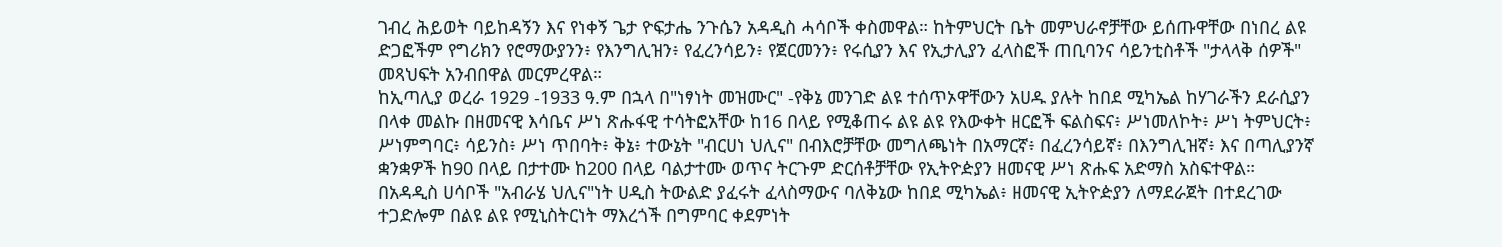ገብረ ሕይወት ባይከዳኝን እና የነቀኝ ጌታ ዮፍታሔ ንጉሴን አዳዲስ ሓሳቦች ቀስመዋል። ከትምህርት ቤት መምህራኖቻቸው ይሰጡዋቸው በነበረ ልዩ ድጋፎችም የግሪክን የሮማውያንን፥ የእንግሊዝን፥ የፈረንሳይን፥ የጀርመንን፥ የሩሲያን እና የኢታሊያን ፈላስፎች ጠቢባንና ሳይንቲስቶች "ታላላቅ ሰዎች" መጻህፍት አንብበዋል መርምረዋል።
ከኢጣሊያ ወረራ 1929 -1933 ዓ.ም በኋላ በ"ነፃነት መዝሙር" -የቅኔ መንገድ ልዩ ተሰጥኦዋቸውን አሀዱ ያሉት ከበደ ሚካኤል ከሃገራችን ደራሲያን በላቀ መልኩ በዘመናዊ እሳቤና ሥነ ጽሑፋዊ ተሳትፎአቸው ከ16 በላይ የሚቆጠሩ ልዩ ልዩ የእውቀት ዘርፎች ፍልስፍና፥ ሥነመለኮት፥ ሥነ ትምህርት፥ ሥነምግባር፥ ሳይንስ፥ ሥነ ጥበባት፥ ቅኔ፥ ተውኔት "ብርሀነ ህሊና" በብእሮቻቸው መግለጫነት በአማርኛ፥ በፈረንሳይኛ፥ በእንግሊዝኛ፥ እና በጣሊያንኛ ቋንቋዎች ከ90 በላይ በታተሙ ከ200 በላይ ባልታተሙ ወጥና ትርጉም ድርሰቶቻቸው የኢትዮዽያን ዘመናዊ ሥነ ጽሑፍ አድማስ አስፍተዋል።
በአዳዲስ ሀሳቦች "አብራሄ ህሊና"ነት ሀዲስ ትውልድ ያፈሩት ፈላስማውና ባለቅኔው ከበደ ሚካኤል፥ ዘመናዊ ኢትዮዽያን ለማደራጀት በተደረገው ተጋድሎም በልዩ ልዩ የሚኒስትርነት ማእረጎች በግምባር ቀደምነት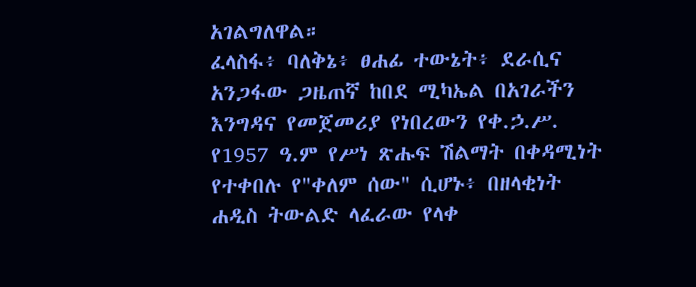አገልግለዋል።
ፈላስፋ፥ ባለቅኔ፥ ፀሐፊ ተውኔት፥ ደራሲና አንጋፋው ጋዜጠኛ ከበደ ሚካኤል በአገራችን እንግዳና የመጀመሪያ የነበረውን የቀ.ኃ.ሥ. የ1957 ዓ.ም የሥነ ጽሑፍ ሽልማት በቀዳሚነት የተቀበሉ የ"ቀለም ሰው" ሲሆኑ፥ በዘላቂነት ሐዲስ ትውልድ ላፈራው የላቀ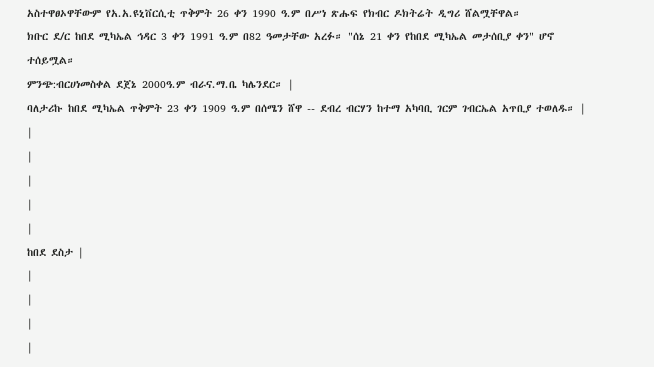አስተዋፀኦዋቸውም የአ.አ.ዩኒቨርሲቲ ጥቅምት 26 ቀን 1990 ዓ.ም በሥነ ጽሑፍ የክብር ዶክትሬት ዲግሪ ሸልሟቸዋል።
ክቡር ደ/ር ከበደ ሚካኤል ኅዳር 3 ቀን 1991 ዓ.ም በ82 ዓመታቸው አረፉ። "ሰኔ 21 ቀን የከበደ ሚካኤል መታሰቢያ ቀን" ሆኖ ተሰይሟል።
ምንጭ:ብርሀነመስቀል ደጀኔ 2000ዓ.ም ብራና.ማ.ቤ ካሌንደር። |
ባለታሪኩ ከበደ ሚካኤል ጥቅምት 23 ቀን 1909 ዓ.ም በሰሜን ሸዋ -- ደብረ ብርሃን ከተማ አካባቢ ገርም ገብርኤል አጥቢያ ተወለዱ። |
|
|
|
|
|
ከበደ ደስታ |
|
|
|
|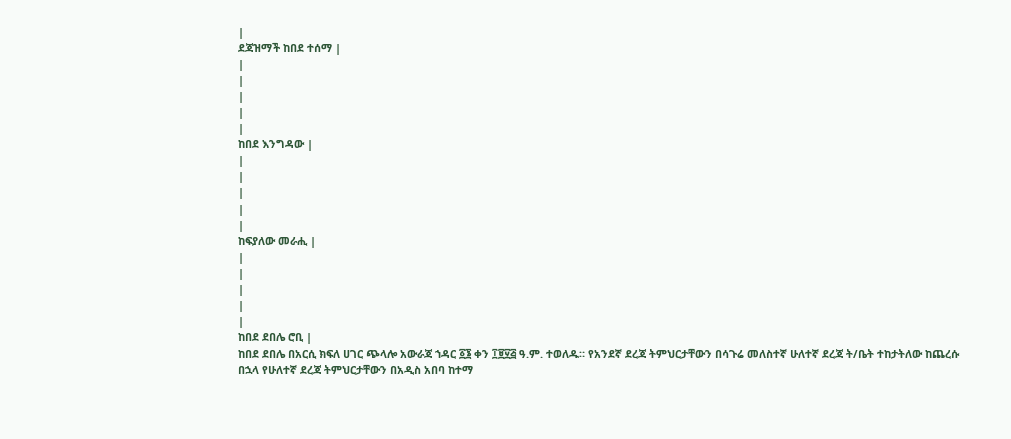|
ደጃዝማች ከበደ ተሰማ |
|
|
|
|
|
ከበደ እንግዳው |
|
|
|
|
|
ከፍያለው መራሒ |
|
|
|
|
|
ከበደ ደበሌ ሮቢ |
ከበደ ደበሌ በአርሲ ክፍለ ሀገር ጭላሎ አውራጃ ኀዳር ፩፮ ቀን ፲፱፶፭ ዓ.ም. ተወለዱ። የአንደኛ ደረጃ ትምህርታቸውን በሳጉሬ መለስተኛ ሁለተኛ ደረጃ ት/ቤት ተከታትለው ከጨረሱ በኋላ የሁለተኛ ደረጃ ትምህርታቸውን በአዲስ አበባ ከተማ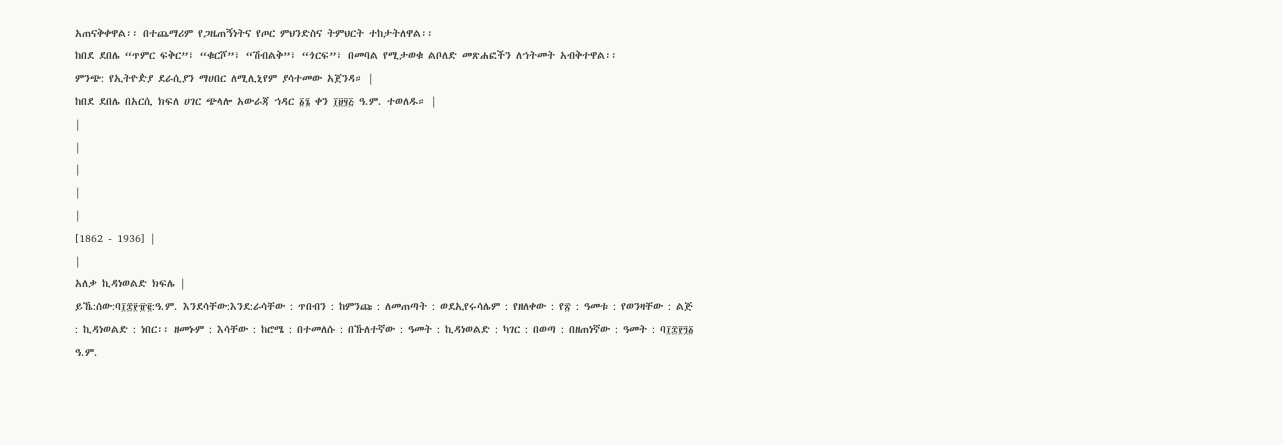አጠናቅቀዋል፡፡ በተጨማሪም የጋዜጠኝነትና የጦር ምህንድስና ትምህርት ተከታትለዋል፡፡
ከበደ ደበሌ “ጥምር ፍቅር”፣ “ቁርሾ”፣ “ሽብልቅ”፣ “ጎርፍ”፣ በመባል የሚታወቁ ልቦለድ መጽሐፎችን ለኀትመት አብቅተዋል፡፡
ምንጭ: የኢትዮዽያ ደራሲያን ማሀበር ለሚሊኒየም ያሳተመው አጀንዳ። |
ከበደ ደበሌ በአርሲ ክፍለ ሀገር ጭላሎ አውራጃ ኀዳር ፩፮ ቀን ፲፱፶፭ ዓ.ም. ተወለዱ። |
|
|
|
|
|
[1862 - 1936] |
|
አለቃ ኪዳነወልድ ክፍሌ |
ይኼ:ሰው:ባ፲፰፻፹፪:ዓ.ም. እንደሳቸው:እንደ:ራሳቸው : ጥበብን : ከምንጩ : ለመጠጣት : ወደኢየሩሳሌም : የዘለቀው : የ፳ : ዓመቱ : የወንዛቸው : ልጅ : ኪዳነወልድ : ነበር፡፡ ዘመኑም : እሳቸው : ከሮሜ : በተመለሱ : በኹለተኛው : ዓመት : ኪዳነወልድ : ካገር : በወጣ : በዘጠነኛው : ዓመት : ባ፲፰፻፺፩ ዓ.ም.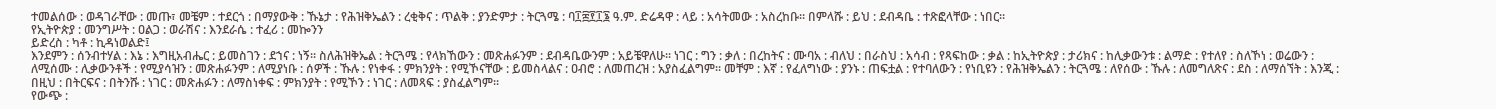ተመልሰው : ወዳገራቸው : መጡ፣ መቼም : ተደርጎ : በማያውቅ : ኹኔታ : የሕዝቅኤልን : ረቂቅና : ጥልቅ : ያንድምታ : ትርጓሜ : ባ፲፰፻፲፮ ዓ.ም. ድሬዳዋ : ላይ : አሳትመው : አስረከቡ፡፡ በምላሹ : ይህ : ደብዳቤ : ተጽፎላቸው : ነበር።
የኢትዮጵያ : መንግሥት : ዐልጋ : ወራሽና : እንደራሴ : ተፈሪ : መኰንን
ይድረስ : ካቶ : ኪዳነወልድ፤
እንደምን : ሰንብተሃል : እኔ : እግዚአብሔር : ይመስገን : ደኀና : ነኝ፡፡ ስለሕዝቅኤል : ትርጓሜ : የላክኸውን : መጽሐፉንም : ደብዳቤውንም : አይቼዋለሁ፡፡ ነገር : ግን : ቃለ : በረከትና : ሙባአ : ብለህ : በራስህ : አሳብ : የጻፍከው : ቃል : ከኢትዮጵያ : ታሪክና : ከሊቃውንቱ : ልማድ : የተለየ : ስለኾነ : ወሬውን : ለሚሰሙ : ሊቃውንቶች : የሚያሳዝን : መጽሐፉንም : ለሚያነቡ : ሰዎች : ኹሉ : የነቀፋ : ምክንያት : የሚኾናቸው : ይመስላልና : ዐብሮ : ለመጠረዝ : አያስፈልግም፡፡ መቸም : እኛ : የፈለግነው : ያንኑ : ጠፍቷል : የተባለውን : የነቢዩን : የሕዝቅኤልን : ትርጓሜ : ለየሰው : ኹሉ : ለመግለጽና : ደስ : ለማሰኘት : እንጂ : በዚህ : በትርፍና : በትንሹ : ነገር : መጽሐፉን : ለማስነቀፍ : ምክንያት : የሚኾን : ነገር : ለመጻፍ : ያስፈልግም፡፡
የውጭ :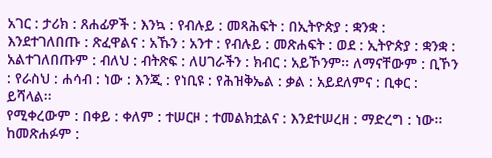አገር : ታሪክ : ጸሐፊዎች : እንኳ : የብሉይ : መጻሕፍት : በኢትዮጵያ : ቋንቋ : እንደተገለበጡ : ጽፈዋልና : አኹን : አንተ : የብሉይ : መጽሐፍት : ወደ : ኢትዮጵያ : ቋንቋ : አልተገለበጡም : ብለህ : ብትጽፍ : ለሀገራችን : ክብር : አይኾንም፡፡ ለማናቸውም : ቢኾን : የራስህ : ሐሳብ : ነው : እንጂ : የነቢዩ : የሕዝቅኤል : ቃል : አይደለምና : ቢቀር : ይሻላል፡፡
የሚቀረውም : በቀይ : ቀለም : ተሠርዞ : ተመልክቷልና : እንደተሠረዘ : ማድረግ : ነው፡፡ ከመጽሐፉም :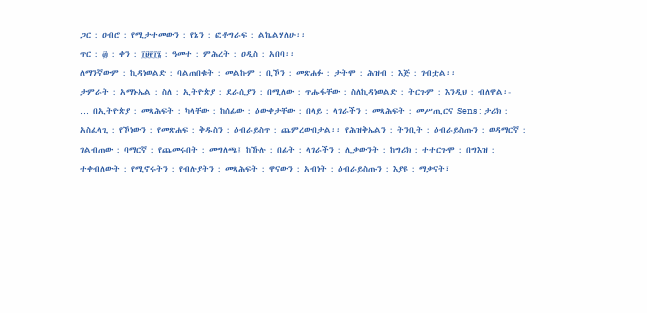ጋር : ዐብሮ : የሚታተመውን : የኔን : ፎቶግራፍ : ልኬልሃለሁ፡፡
ጥር : ፴ : ቀን : ፲፱፻፲፮ : ዓመተ : ምሕረት : ዐዲስ : አበባ፡፡
ለማንኛውም : ኪዳነወልድ : ባልጠበቁት : መልኩም : ቢኾን : መጽሐፉ : ታትሞ : ሕዝብ : እጅ : ገብቷል፡፡
ታምራት : አማኑኤል : ስለ : ኢትዮጵያ : ደራሲያን : በሚለው : ጥሑፋቸው : ስለኪዳነወልድ : ትርጉም : እንዲህ : ብለዋል፡-
… በኢትዮጵያ : መጻሕፍት : ካላቸው : ከሰፊው : ዕውቀታቸው : በላይ : ላገራችን : መጻሕፍት : መሥጢርና Sens : ታሪክ : አስፈላጊ : የኾነውን : የመጽሐፍ : ቅዱስን : ዕብራይስጥ : ጨምረውበታል፡፡ የሕዝቅኤልን : ትንቢት : ዕብራይስጡን : ወዳማርኛ : ገልብጠው : ባማርኛ : የጨመሩበት : መግለጫ፤ ከኹሉ : በፊት : ላገራችን : ሊቃውንት : ከግሪክ : ተተርጉሞ : በግእዝ : ተቀብለውት : የሚኖሩትን : የብሉያትን : መጻሕፍት : ዋናውን : አብነት : ዕብራይስጡን : እያዩ : ማቃናት፣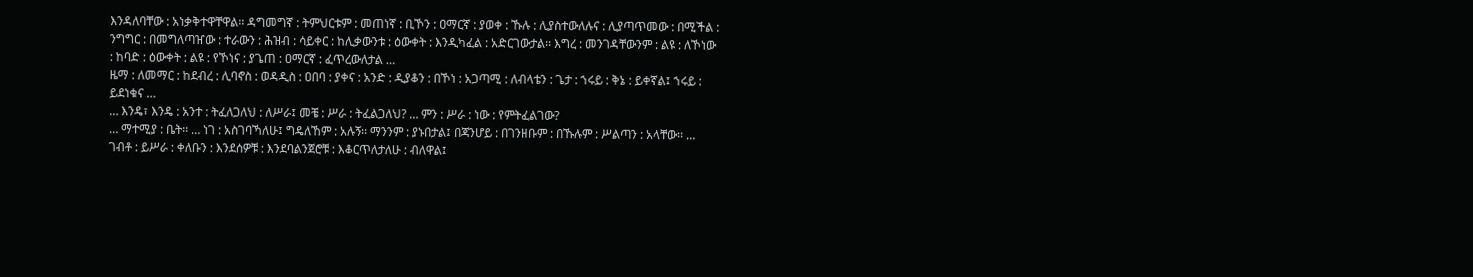እንዳለባቸው : አነቃቅተዋቸዋል፡፡ ዳግመግኛ : ትምህርቱም : መጠነኛ : ቢኾን : ዐማርኛ : ያወቀ : ኹሉ : ሊያስተውለሉና : ሊያጣጥመው : በሚችል : ንግግር : በመግለጣዠው : ተራውን : ሕዝብ : ሳይቀር : ከሊቃውንቱ : ዕውቀት : እንዲካፈል : አድርገውታል፡፡ እግረ : መንገዳቸውንም : ልዩ : ለኾነው : ከባድ : ዕውቀት : ልዩ : የኾነና : ያጌጠ : ዐማርኛ : ፈጥረውለታል …
ዜማ : ለመማር : ከደብረ : ሊባኖስ : ወዳዲስ : ዐበባ : ያቀና : አንድ : ዲያቆን : በኾነ : አጋጣሚ : ለብላቴን : ጌታ : ኀሩይ : ቅኔ : ይቀኛል፤ ኀሩይ : ይደነቁና …
… እንዴ፣ እንዴ : አንተ : ትፈለጋለህ : ለሥራ፤ መቼ : ሥራ : ትፈልጋለህ? … ምን : ሥራ : ነው : የምትፈልገው?
… ማተሚያ : ቤት፡፡ … ነገ : አስገባኻለሁ፤ ግዴለኸም : አሉኝ፡፡ ማንንም : ያኑበታል፤ በጃንሆይ : በገንዘቡም : በኹሉም : ሥልጣን : አላቸው፡፡ … ገብቶ : ይሥራ : ቀለቡን : እንደሰዎቹ : እንደባልንጀሮቹ : እቆርጥለታለሁ : ብለዋል፤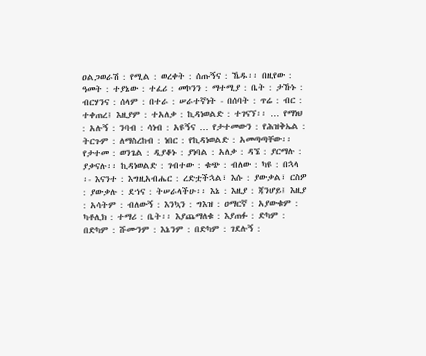ዐልጋወራሽ : የሚል : ወረቀት : ሰጡኝና : ኼዱ፡፡ በዚየው : ዓመት : ተያኔው : ተፈሪ : መኮንን : ማተሚያ : ቤት : ታኹኑ : ብርሃንና : ሰላም : በተራ : ሠራተኛነት - በሰባት : ጥሬ : ብር : ተቀጠረ፤ እዚያም : ተአለቃ : ኪዳነወልድ : ተገናኘ፡፡ … የማነህ : አሉኝ : ንባብ : ሳነብ : አዩኝና … የታተመውን : የሕዝቅኤል : ትርጉም : ለማስረከብ : ነበር : የኪዳነወልድ : አመጣጣቸው፡፡ የታተመ : ወንጌል : ዲያቆኑ : ያነባል : አለቃ : ዳኜ : ያርማሉ : ያቃናሉ፡፡ ኪዳነወልድ : ገብተው : ቁጭ : ብለው : ካዩ : በኋላ ፡- እናንተ : እግዚአብሔር : ረድቷችኋል፣ እሱ : ያውቃል፣ ርስዎ : ያውቃሉ : ደኀና : ትሠራላችሁ፡፡ እኔ : እዚያ : ጃንሆይ፤ እዚያ : አሳትም : ብለውኝ : እንኳን : ግእዝ : ዐማርኛ : አያውቁም : ካቶሊክ : ተማሪ : ቤት፡፡ እያጨማለቁ : እያጠፉ : ድካም : በድካም : ሹሙንም : እኔንም : በድካም : ገደሉኝ :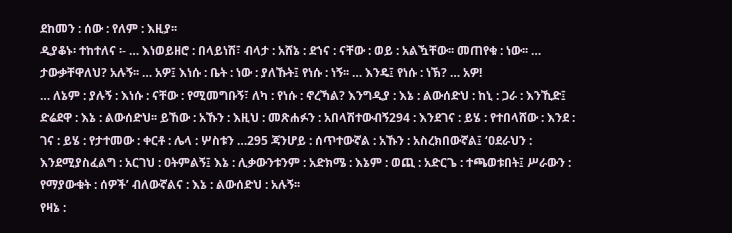ደከመን : ሰው : የለም : እዚያ፡፡
ዲያቆኑ፡ ተከተለና ፡- … እነወይዘሮ : በላይነሽ፣ ብላታ : አሸኔ : ደኀና : ናቸው : ወይ : አልዃቸው፡፡ መጠየቁ : ነው፡፡ … ታውቃቸዋለህ? አሉኝ፡፡ … አዎ፤ እነሱ : ቤት : ነው : ያለኹት፤ የነሱ : ነኝ፡፡ … እንዴ፤ የነሱ : ነኽ? … አዎ!
… ለኔም : ያሉኝ : እነሱ : ናቸው : የሚመግቡኝ፣ ለካ : የነሱ : ኖረኻል? እንግዲያ : እኔ : ልውሰድህ : ከኒ : ጋራ : እንኺድ፤ ድሬደዋ : እኔ : ልውሰድህ፡፡ ይኸው : አኹን : እዚህ : መጽሐፉን : አበላሽተውብኝ294 : እንደገና : ይሄ : የተበላሸው : እንደ : ገና : ይሄ : የታተመው : ቀርቶ : ሌላ : ሦስቱን …295 ጃንሆይ : ሰጥተውኛል : አኹን : አስረክበውኛል፤ ‘ዐደራህን : እንደሚያስፈልግ : አርገህ : ዐትምልኝ፤ እኔ : ሊቃውንቱንም : አድክሜ : እኔም : ወጪ : አድርጌ : ተጫወቱበት፤ ሥራውን : የማያውቁት : ሰዎች’ ብለውኛልና : እኔ : ልውሰድህ : አሉኝ፡፡
የዛኔ :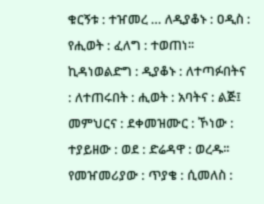ቁርኝቱ : ተዠመረ … ለዲያቆኑ : ዐዲስ : የሒወት : ፈለግ : ተወጠነ፡፡ ኪዳነወልድግ : ዲያቆኑ : ለተጣፉበትና : ለተጠሩበት : ሒወት : አባትና : ልጅ፤ መምህርና : ደቀመዝሙር : ኾነው : ተያይዘው : ወደ : ድሬዳዋ : ወረዱ፡፡
የመዠመሪያው : ጥያቄ : ሲመለስ :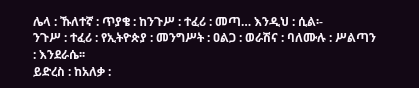ሌላ : ኹለተኛ : ጥያቄ : ከንጉሥ : ተፈሪ : መጣ… እንዲህ : ሲል፡-
ንጉሥ : ተፈሪ : የኢትዮጵያ : መንግሥት : ዐልጋ : ወራሽና : ባለሙሉ : ሥልጣን : እንደራሴ፡፡
ይድረስ : ከአለቃ :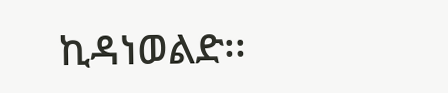ኪዳነወልድ፡፡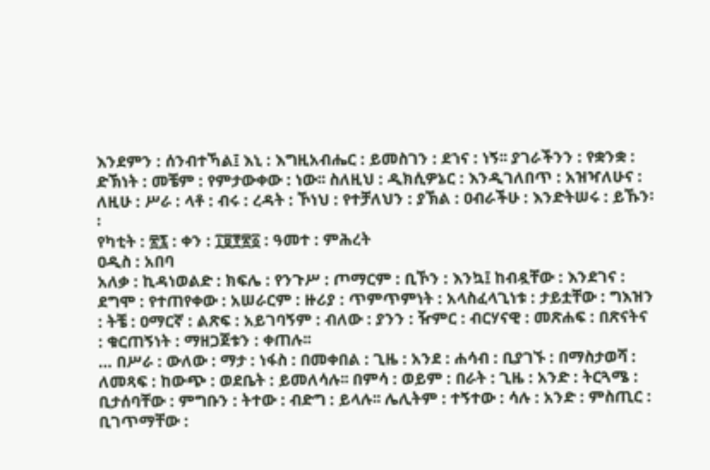እንደምን : ሰንብተኻል፤ እኒ : እግዚአብሔር : ይመስገን : ደኀና : ነኝ፡፡ ያገራችንን : የቋንቋ : ድኽነት : መቼም : የምታውቀው : ነው፡፡ ስለዚህ : ዲክሲዎኔር : እንዲገለበጥ : አዝዣለሁና : ለዚሁ : ሥራ : ላቶ : ብሩ : ረዳት : ኾነህ : የተቻለህን : ያኽል : ዐብራችሁ : እንድትሠሩ : ይኹን፡፡
የካቲት : ፳፯ : ቀን : ፲፱፻፳፩ : ዓመተ : ምሕረት
ዐዲስ : አበባ
አለቃ : ኪዳነወልድ : ክፍሌ : የንጉሥ : ጦማርም : ቢኾን : እንኳ፤ ከብዷቸው : እንደገና : ደግሞ : የተጠየቀው : አሠራርም : ዙሪያ : ጥምጥምነት : አላስፈላጊነቱ : ታይቷቸው : ግእዝን : ትቼ : ዐማርኛ : ልጽፍ : አይገባኝም : ብለው : ያንን : ዥምር : ብርሃናዊ : መጽሐፍ : በጽናትና : ቁርጠኝነት : ማዘጋጀቱን : ቀጠሉ፡፡
… በሥራ : ውለው : ማታ : ነፋስ : በመቀበል : ጊዜ : አንደ : ሐሳብ : ቢያገኙ : በማስታወሻ : ለመጻፍ : ከውጭ : ወደቤት : ይመለሳሉ፡፡ በምሳ : ወይም : በራት : ጊዜ : አንድ : ትርጓሜ : ቢታሰባቸው : ምግቡን : ትተው : ብድግ : ይላሉ፡፡ ሌሊትም : ተኝተው : ሳሉ : አንድ : ምስጢር : ቢገጥማቸው :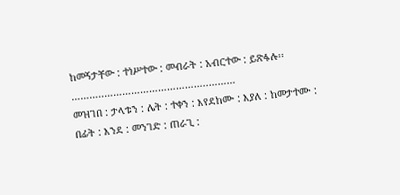ከመኝታቸው : ተነሥተው : መብራት : አብርተው : ይጽፋሉ፡፡
………..……………………………..………
መዝገበ : ታላቱን : ሌት : ተቀን : እየደከሙ : እያለ : ከመታተሙ : በፊት : እንደ : መንገድ : ጠራጊ :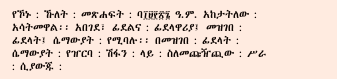የኾኑ : ኹለት : መጽሐፍት : ባ፲፱፻፳፮ ዓ.ም. አከታትለው : አሳትመዋል፡፡ አበገደ፣ ፊደልና : ፊደላዋሪያ፤ መዝገበ : ፊደላት፤ ሴማውያት : የሚባሉ፡፡ በመዝገበ : ፊደላት : ሴማውያት : የዠርባ : ሽፋን : ላይ : ስለመጩዥጪው : ሥራ : ሲያውጁ :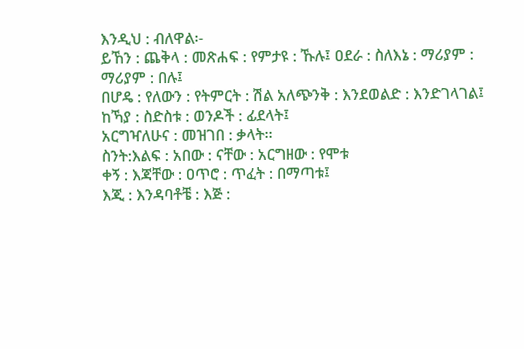እንዲህ : ብለዋል፡-
ይኸን : ጨቅላ : መጽሐፍ : የምታዩ : ኹሉ፤ ዐደራ : ስለእኔ : ማሪያም : ማሪያም : በሉ፤
በሆዴ : የለውን : የትምርት : ሽል አለጭንቅ : እንደወልድ : እንድገላገል፤ ከኻያ : ስድስቱ : ወንዶች : ፊደላት፤
አርግዣለሁና : መዝገበ : ቃላት፡፡
ስንት:እልፍ : አበው : ናቸው : አርግዘው : የሞቱ
ቀኝ : እጃቸው : ዐጥሮ : ጥፈት : በማጣቱ፤
እጂ : እንዳባቶቼ : እጅ :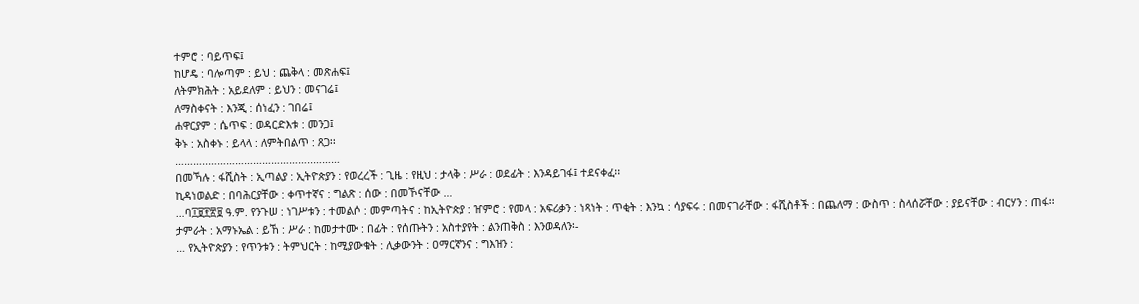ተምሮ : ባይጥፍ፤
ከሆዴ : ባሎጣም : ይህ : ጨቅላ : መጽሐፍ፤
ለትምክሕት : አይደለም : ይህን : መናገሬ፤
ለማስቀናት : እንጂ : ሰነፈን : ገበሬ፤
ሐዋርያም : ሴጥፍ : ወዳርድእቱ : መንጋ፤
ቅኑ : አስቀኑ : ይላላ : ለምትበልጥ : ጸጋ፡፡
………..……………………………..………
በመኻሉ : ፋሺስት : ኢጣልያ : ኢትዮጵያን : የወረረች : ጊዜ : የዚህ : ታላቅ : ሥራ : ወደፊት : እንዳይገፋ፤ ተደናቀፈ፡፡
ኪዳነወልድ : በባሕርያቸው : ቀጥተኛና : ግልጽ : ሰው : በመኾናቸው …
…ባ፲፱፻፳፱ ዓ.ም. የንጉሠ : ነገሥቱን : ተመልሶ : መምጣትና : ከኢትዮጵያ : ዠምሮ : የመላ : አፍሪቃን : ነጻነት : ጥቂት : እንኳ : ሳያፍሩ : በመናገራቸው : ፋሺስቶች : በጨለማ : ውስጥ : ስላሰሯቸው : ያይናቸው : ብርሃን : ጠፋ፡፡
ታምራት : አማኑኤል : ይኸ : ሥራ : ከመታተሙ : በፊት : የሰጡትን : አስተያየት : ልንጠቅስ : እንወዳለን፡-
… የኢትዮጵያን : የጥንቱን : ትምህርት : ከሚያውቁት : ሊቃውንት : ዐማርኛንና : ግእዝን :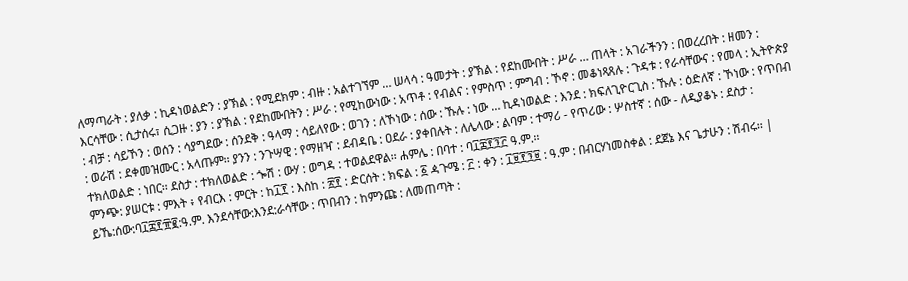ለማጣራት : ያለቃ : ኪዳነወልድን : ያኽል : የሚደክም : ብዙ : አልተገኘም … ሠላሳ : ዓመታት : ያኽል : የደከሙበት : ሥራ … ጠላት : አገራችንን : በወረረበት : ዘመን : እርሳቸው : ሲታሰሩ፣ ሲጋዙ : ያን : ያኽል : የደከሙበትን : ሥራ : የሚከውነው : አጥቶ : የብልና : የምስጥ : ምግብ : ኾኖ : መቆነጻጸሉ : ጉዳቱ : የራሳቸውና : የመላ : ኢትዮጵያ : ብቻ : ሳይኾን : ወሰን : ሳያግደው : ሰንደቅ : ዓላማ : ሳይለየው : ወገን : ለኾነው : ሰው : ኹሉ : ነው … ኪዳነወልድ : እንደ : ክፍለጊዮርጊስ : ኹሉ : ዕድለኛ : ኾነው : የጥበብ : ወራሽ : ደቀመዝሙር : አላጡም፡፡ ያንን : ንጉሣዊ : የማዘዣ : ደብዳቤ : ዐደራ : ያቀበሉት : ለሌላው : ልባም : ተማሪ - የጥሪው : ሦስተኛ : ሰው - ለዲያቆኑ : ደስታ : ተክለወልድ : ነበር፡፡ ደስታ : ተክለወልድ : ጐሽ : ውሃ : ወግዳ : ተወልደዋል፡፡ ሐምሌ : በባተ : ባ፲፰፻፺፫ ዓ.ም.፡፡
ምንጭ: ያሠርቱ : ምእት ፥ የብርእ : ምርት : ከ፲፻ : እስከ : ፳፻ : ድርሰት : ክፍል : ፩ ዻጉሜ : ፫ : ቀን : ፲፱፻፺፱ : ዓ.ም : በብርሃነመስቀል : ደጀኔ እና ጌታሁን : ሽብሩ፡፡ |
ይኼ:ሰው:ባ፲፰፻፹፪:ዓ.ም. እንደሳቸው:እንደ:ራሳቸው : ጥበብን : ከምንጩ : ለመጠጣት :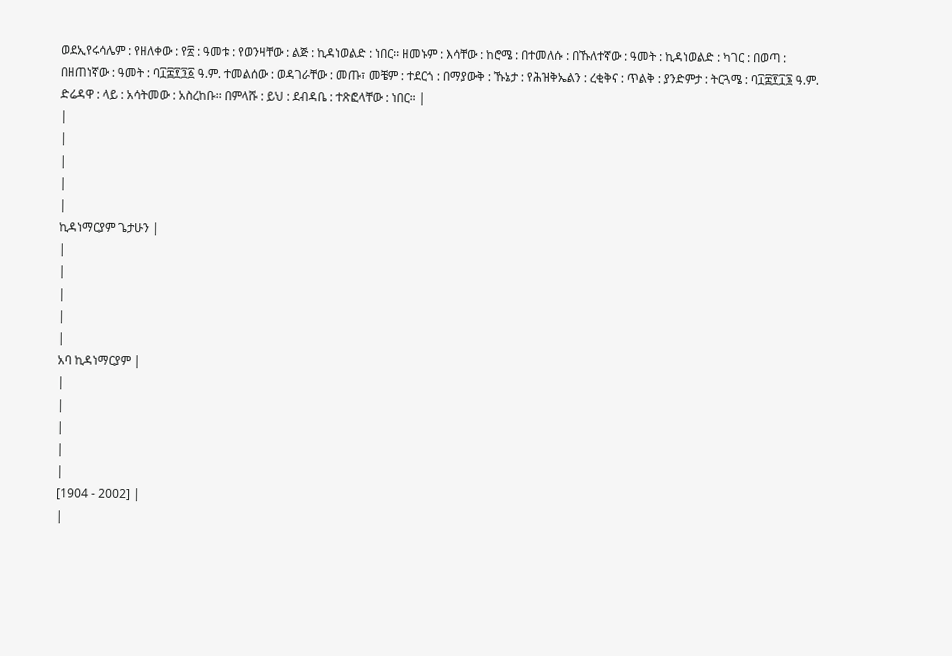ወደኢየሩሳሌም : የዘለቀው : የ፳ : ዓመቱ : የወንዛቸው : ልጅ : ኪዳነወልድ : ነበር፡፡ ዘመኑም : እሳቸው : ከሮሜ : በተመለሱ : በኹለተኛው : ዓመት : ኪዳነወልድ : ካገር : በወጣ : በዘጠነኛው : ዓመት : ባ፲፰፻፺፩ ዓ.ም. ተመልሰው : ወዳገራቸው : መጡ፣ መቼም : ተደርጎ : በማያውቅ : ኹኔታ : የሕዝቅኤልን : ረቂቅና : ጥልቅ : ያንድምታ : ትርጓሜ : ባ፲፰፻፲፮ ዓ.ም. ድሬዳዋ : ላይ : አሳትመው : አስረከቡ፡፡ በምላሹ : ይህ : ደብዳቤ : ተጽፎላቸው : ነበር። |
|
|
|
|
|
ኪዳነማርያም ጌታሁን |
|
|
|
|
|
አባ ኪዳነማርያም |
|
|
|
|
|
[1904 - 2002] |
|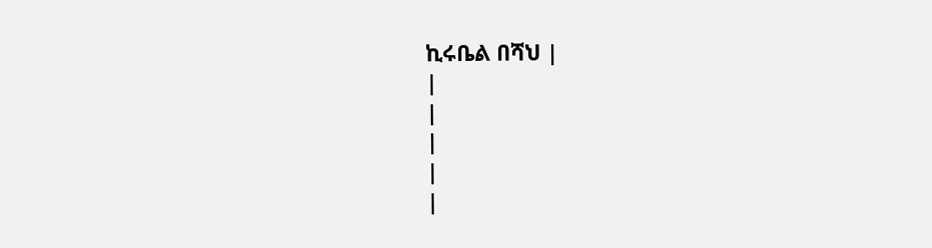ኪሩቤል በሻህ |
|
|
|
|
|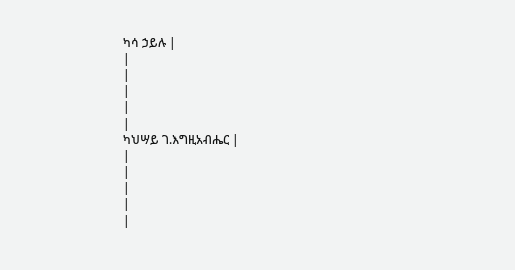ካሳ ኃይሉ |
|
|
|
|
|
ካህሣይ ገ.እግዚአብሔር |
|
|
|
|
|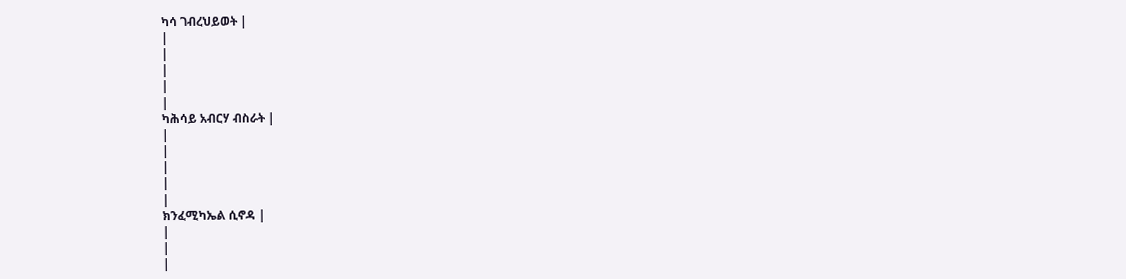ካሳ ገብረህይወት |
|
|
|
|
|
ካሕሳይ አብርሃ ብስራት |
|
|
|
|
|
ክንፈሚካኤል ሲኖዳ |
|
|
|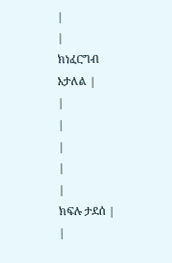|
|
ክነፈርግብ አታለል |
|
|
|
|
|
ክፍሉ ታደሰ |
|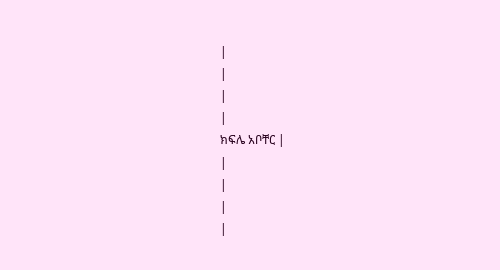|
|
|
|
ክፍሌ አቦቸር |
|
|
|
|